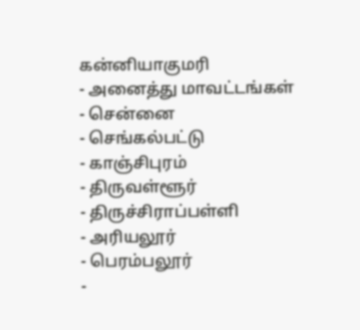கன்னியாகுமரி
- அனைத்து மாவட்டங்கள்
- சென்னை
- செங்கல்பட்டு
- காஞ்சிபுரம்
- திருவள்ளூர்
- திருச்சிராப்பள்ளி
- அரியலூர்
- பெரம்பலூர்
-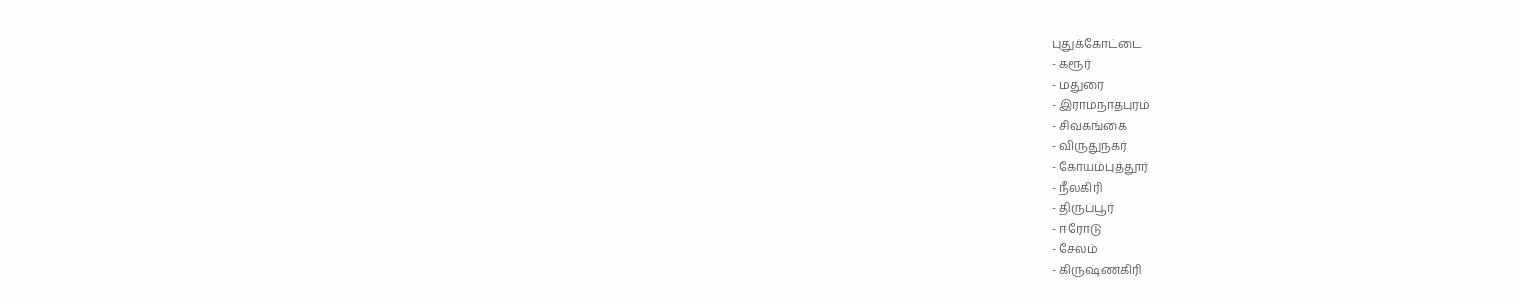புதுக்கோட்டை
- கரூர்
- மதுரை
- இராமநாதபுரம்
- சிவகங்கை
- விருதுநகர்
- கோயம்புத்தூர்
- நீலகிரி
- திருப்பூர்
- ஈரோடு
- சேலம்
- கிருஷ்ணகிரி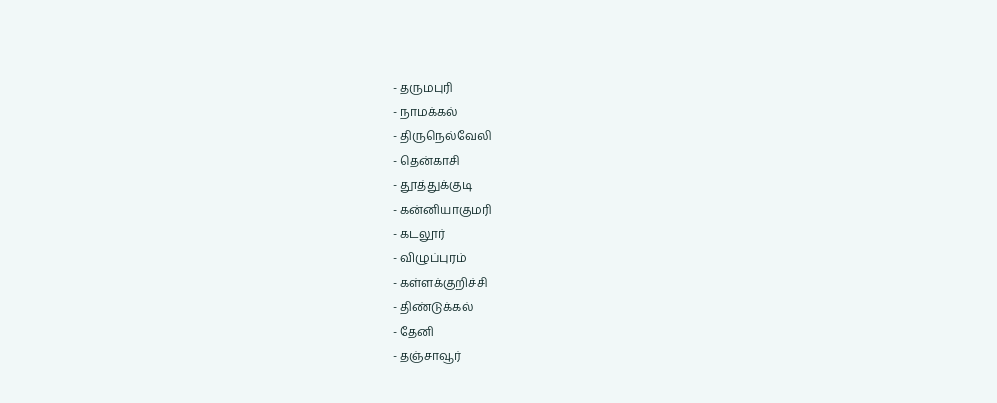- தருமபுரி
- நாமக்கல்
- திருநெல்வேலி
- தென்காசி
- தூத்துக்குடி
- கன்னியாகுமரி
- கடலூர்
- விழுப்புரம்
- கள்ளக்குறிச்சி
- திண்டுக்கல்
- தேனி
- தஞ்சாவூர்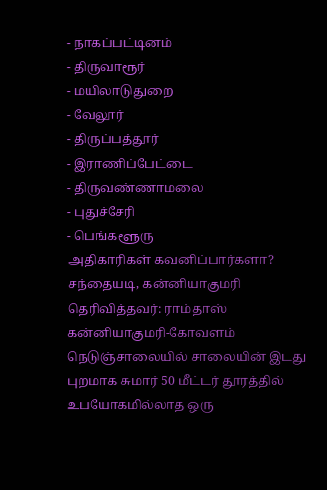- நாகப்பட்டினம்
- திருவாரூர்
- மயிலாடுதுறை
- வேலூர்
- திருப்பத்தூர்
- இராணிப்பேட்டை
- திருவண்ணாமலை
- புதுச்சேரி
- பெங்களூரு
அதிகாரிகள் கவனிப்பார்களா?
சந்தையடி, கன்னியாகுமரி
தெரிவித்தவர்: ராம்தாஸ்
கன்னியாகுமரி-கோவளம் நெடுஞ்சாலையில் சாலையின் இடது புறமாக சுமார் 50 மீட்டர் தூரத்தில் உபயோகமில்லாத ஒரு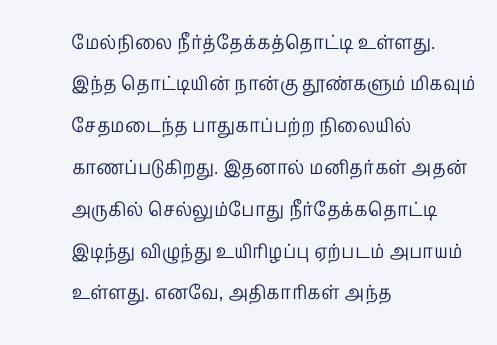மேல்நிலை நீர்த்தேக்கத்தொட்டி உள்ளது. இந்த தொட்டியின் நான்கு தூண்களும் மிகவும் சேதமடைந்த பாதுகாப்பற்ற நிலையில் காணப்படுகிறது. இதனால் மனிதர்கள் அதன் அருகில் செல்லும்போது நீர்தேக்கதொட்டி இடிந்து விழுந்து உயிரிழப்பு ஏற்படம் அபாயம் உள்ளது. எனவே, அதிகாரிகள் அந்த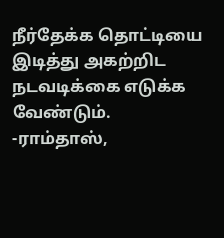நீர்தேக்க தொட்டியை இடித்து அகற்றிட நடவடிக்கை எடுக்க வேண்டும்.
-ராம்தாஸ்,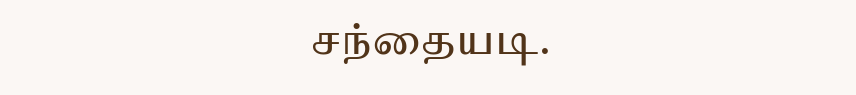சந்தையடி.